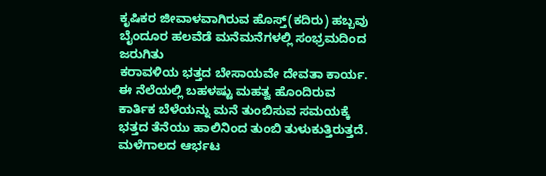ಕೃಷಿಕರ ಜೀವಾಳವಾಗಿರುವ ಹೊಸ್ತ್(ಕದಿರು) ಹಬ್ಬವು ಬೈಂದೂರ ಹಲವೆಡೆ ಮನೆಮನೆಗಳಲ್ಲಿ ಸಂಭ್ರಮದಿಂದ ಜರುಗಿತು
ಕರಾವಳಿಯ ಭತ್ತದ ಬೇಸಾಯವೇ ದೇವತಾ ಕಾರ್ಯ. ಈ ನೆಲೆಯಲ್ಲಿ ಬಹಳಷ್ಟು ಮಹತ್ವ ಹೊಂದಿರುವ ಕಾರ್ತಿಕ ಬೆಳೆಯನ್ನು ಮನೆ ತುಂಬಿಸುವ ಸಮಯಕ್ಕೆ ಭತ್ತದ ತೆನೆಯು ಹಾಲಿನಿಂದ ತುಂಬಿ ತುಳುಕುತ್ತಿರುತ್ತದೆ.
ಮಳೆಗಾಲದ ಆರ್ಭಟ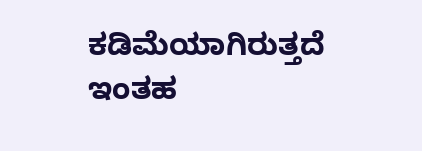ಕಡಿಮೆಯಾಗಿರುತ್ತದೆ ಇಂತಹ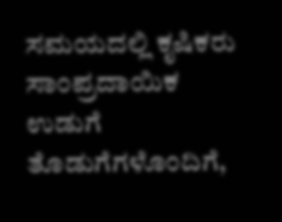ಸಮಯದಲ್ಲಿ ಕೃಷಿಕರು ಸಾಂಪ್ರದಾಯಿಕ ಉಡುಗೆ ತೊಡುಗೆಗಳೊಂದಿಗೆ,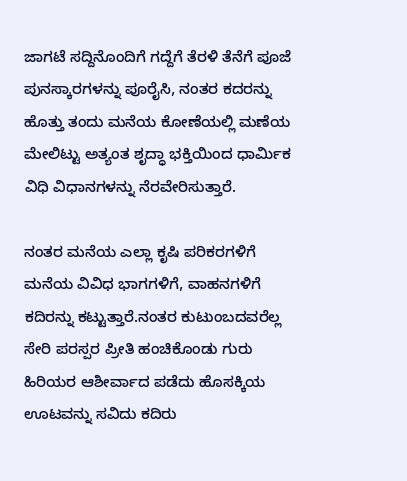ಜಾಗಟೆ ಸದ್ದಿನೊಂದಿಗೆ ಗದ್ದೆಗೆ ತೆರಳಿ ತೆನೆಗೆ ಪೂಜೆ ಪುನಸ್ಕಾರಗಳನ್ನು ಪೂರೈಸಿ, ನಂತರ ಕದರನ್ನು ಹೊತ್ತು ತಂದು ಮನೆಯ ಕೋಣೆಯಲ್ಲಿ ಮಣೆಯ ಮೇಲಿಟ್ಟು ಅತ್ಯಂತ ಶೃದ್ಧಾ ಭಕ್ತಿಯಿಂದ ಧಾರ್ಮಿಕ ವಿಧಿ ವಿಧಾನಗಳನ್ನು ನೆರವೇರಿಸುತ್ತಾರೆ.

ನಂತರ ಮನೆಯ ಎಲ್ಲಾ ಕೃಷಿ ಪರಿಕರಗಳಿಗೆ ಮನೆಯ ವಿವಿಧ ಭಾಗಗಳಿಗೆ, ವಾಹನಗಳಿಗೆ ಕದಿರನ್ನು ಕಟ್ಟುತ್ತಾರೆ.ನಂತರ ಕುಟುಂಬದವರೆಲ್ಲ ಸೇರಿ ಪರಸ್ಪರ ಪ್ರೀತಿ ಹಂಚಿಕೊಂಡು ಗುರು ಹಿರಿಯರ ಆಶೀರ್ವಾದ ಪಡೆದು ಹೊಸಕ್ಕಿಯ ಊಟವನ್ನು ಸವಿದು ಕದಿರು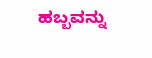ಹಬ್ಬವನ್ನು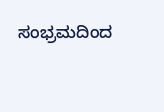ಸಂಭ್ರಮದಿಂದ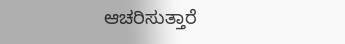ಆಚರಿಸುತ್ತಾರೆ